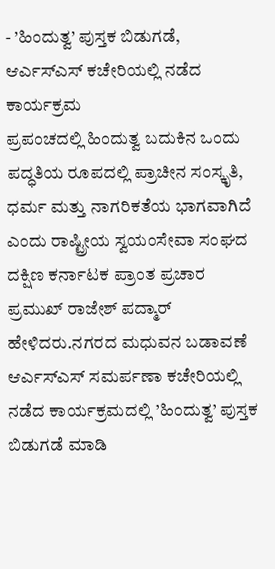- ’ಹಿಂದುತ್ವ’ ಪುಸ್ತಕ ಬಿಡುಗಡೆ, ಆರ್ಎಸ್ಎಸ್ ಕಚೇರಿಯಲ್ಲಿ ನಡೆದ ಕಾರ್ಯಕ್ರಮ
ಪ್ರಪಂಚದಲ್ಲಿ ಹಿಂದುತ್ವ ಬದುಕಿನ ಒಂದು ಪದ್ಧತಿಯ ರೂಪದಲ್ಲಿ ಪ್ರಾಚೀನ ಸಂಸ್ಕೃತಿ, ಧರ್ಮ ಮತ್ತು ನಾಗರಿಕತೆಯ ಭಾಗವಾಗಿದೆ ಎಂದು ರಾಷ್ಟ್ರೀಯ ಸ್ವಯಂಸೇವಾ ಸಂಘದ ದಕ್ಷಿಣ ಕರ್ನಾಟಕ ಪ್ರಾಂತ ಪ್ರಚಾರ ಪ್ರಮುಖ್ ರಾಜೇಶ್ ಪದ್ಮಾರ್ ಹೇಳಿದರು.ನಗರದ ಮಧುವನ ಬಡಾವಣೆ ಆರ್ಎಸ್ಎಸ್ ಸಮರ್ಪಣಾ ಕಚೇರಿಯಲ್ಲಿ ನಡೆದ ಕಾರ್ಯಕ್ರಮದಲ್ಲಿ ’ಹಿಂದುತ್ವ’ ಪುಸ್ತಕ ಬಿಡುಗಡೆ ಮಾಡಿ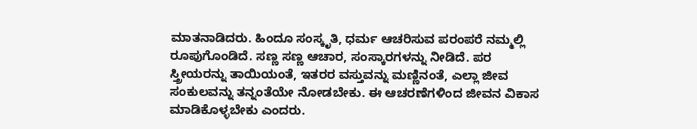ಮಾತನಾಡಿದರು. ಹಿಂದೂ ಸಂಸ್ಕೃತಿ, ಧರ್ಮ ಆಚರಿಸುವ ಪರಂಪರೆ ನಮ್ಮಲ್ಲಿ ರೂಪುಗೊಂಡಿದೆ. ಸಣ್ಣ ಸಣ್ಣ ಆಚಾರ, ಸಂಸ್ಕಾರಗಳನ್ನು ನೀಡಿದೆ. ಪರ ಸ್ತ್ರೀಯರನ್ನು ತಾಯಿಯಂತೆ, ಇತರರ ವಸ್ತುವನ್ನು ಮಣ್ಣಿನಂತೆ, ಎಲ್ಲಾ ಜೀವ ಸಂಕುಲವನ್ನು ತನ್ನಂತೆಯೇ ನೋಡಬೇಕು. ಈ ಆಚರಣೆಗಳಿಂದ ಜೀವನ ವಿಕಾಸ ಮಾಡಿಕೊಳ್ಳಬೇಕು ಎಂದರು.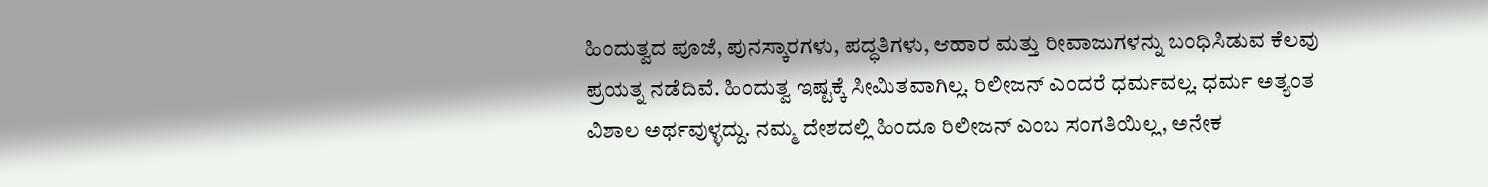ಹಿಂದುತ್ವದ ಪೂಜೆ, ಪುನಸ್ಕಾರಗಳು, ಪದ್ಧತಿಗಳು, ಆಹಾರ ಮತ್ತು ರೀವಾಜುಗಳನ್ನು ಬಂಧಿಸಿಡುವ ಕೆಲವು ಪ್ರಯತ್ನ ನಡೆದಿವೆ. ಹಿಂದುತ್ವ ಇಷ್ಟಕ್ಕೆ ಸೀಮಿತವಾಗಿಲ್ಲ. ರಿಲೀಜನ್ ಎಂದರೆ ಧರ್ಮವಲ್ಲ. ಧರ್ಮ ಅತ್ಯಂತ ವಿಶಾಲ ಅರ್ಥವುಳ್ಳದ್ದು. ನಮ್ಮ ದೇಶದಲ್ಲಿ ಹಿಂದೂ ರಿಲೀಜನ್ ಎಂಬ ಸಂಗತಿಯಿಲ್ಲ, ಅನೇಕ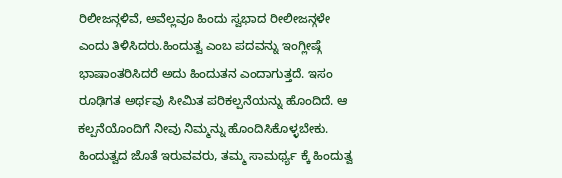ರಿಲೀಜನ್ಗಳಿವೆ, ಅವೆಲ್ಲವೂ ಹಿಂದು ಸ್ವಭಾದ ರೀಲೀಜನ್ಗಳೇ ಎಂದು ತಿಳಿಸಿದರು.ಹಿಂದುತ್ವ ಎಂಬ ಪದವನ್ನು ಇಂಗ್ಲೀಷ್ಗೆ ಭಾಷಾಂತರಿಸಿದರೆ ಅದು ಹಿಂದುತನ ಎಂದಾಗುತ್ತದೆ. ಇಸಂ ರೂಢಿಗತ ಅರ್ಥವು ಸೀಮಿತ ಪರಿಕಲ್ಪನೆಯನ್ನು ಹೊಂದಿದೆ. ಆ ಕಲ್ಪನೆಯೊಂದಿಗೆ ನೀವು ನಿಮ್ಮನ್ನು ಹೊಂದಿಸಿಕೊಳ್ಳಬೇಕು. ಹಿಂದುತ್ವದ ಜೊತೆ ಇರುವವರು, ತಮ್ಮ ಸಾಮರ್ಥ್ಯ ಕ್ಕೆ ಹಿಂದುತ್ವ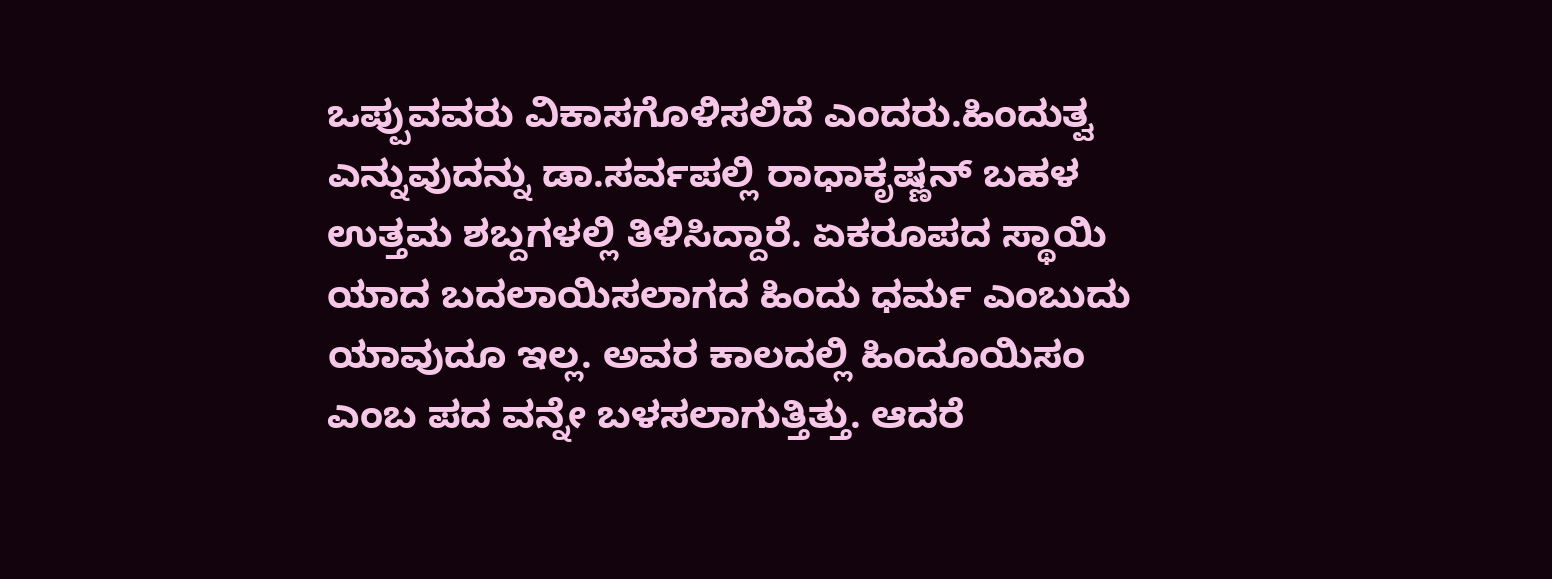ಒಪ್ಪುವವರು ವಿಕಾಸಗೊಳಿಸಲಿದೆ ಎಂದರು.ಹಿಂದುತ್ವ ಎನ್ನುವುದನ್ನು ಡಾ.ಸರ್ವಪಲ್ಲಿ ರಾಧಾಕೃಷ್ಣನ್ ಬಹಳ ಉತ್ತಮ ಶಬ್ದಗಳಲ್ಲಿ ತಿಳಿಸಿದ್ದಾರೆ. ಏಕರೂಪದ ಸ್ಥಾಯಿ ಯಾದ ಬದಲಾಯಿಸಲಾಗದ ಹಿಂದು ಧರ್ಮ ಎಂಬುದು ಯಾವುದೂ ಇಲ್ಲ. ಅವರ ಕಾಲದಲ್ಲಿ ಹಿಂದೂಯಿಸಂ ಎಂಬ ಪದ ವನ್ನೇ ಬಳಸಲಾಗುತ್ತಿತ್ತು. ಆದರೆ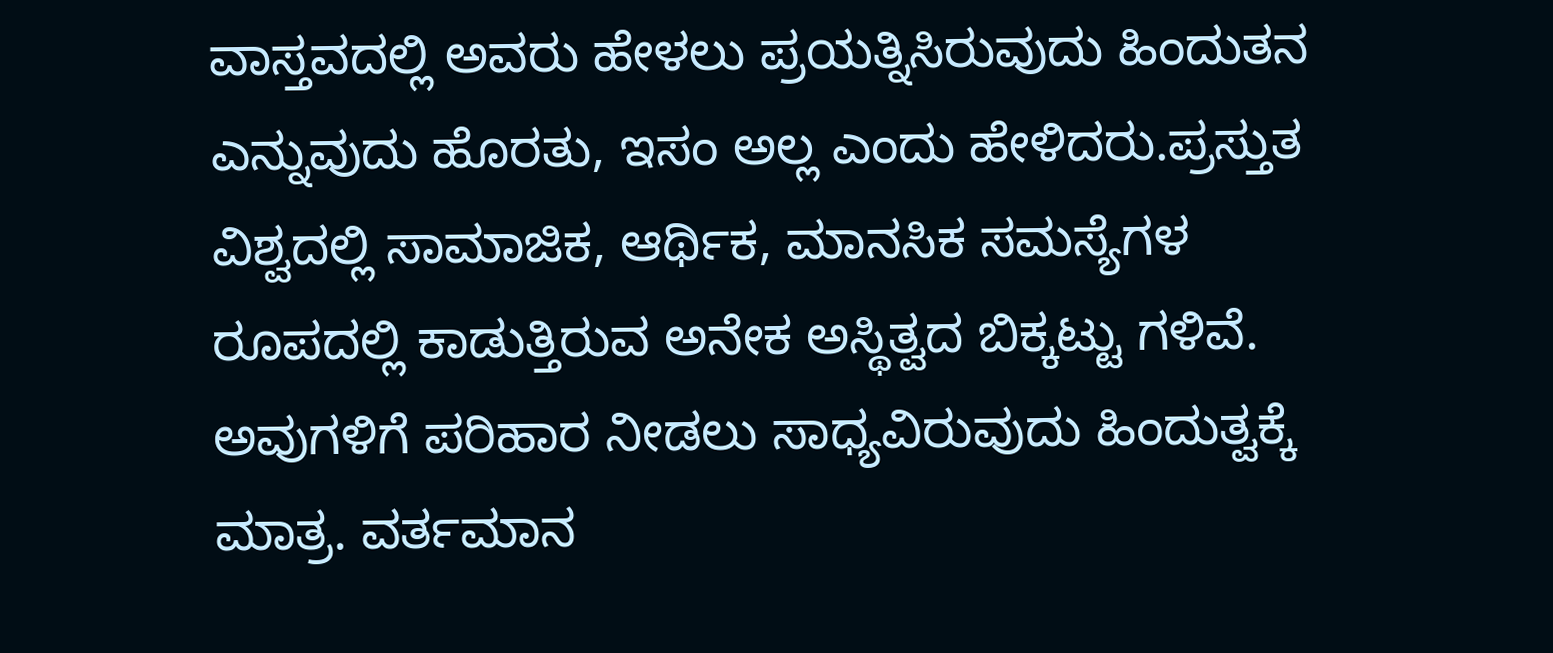ವಾಸ್ತವದಲ್ಲಿ ಅವರು ಹೇಳಲು ಪ್ರಯತ್ನಿಸಿರುವುದು ಹಿಂದುತನ ಎನ್ನುವುದು ಹೊರತು, ಇಸಂ ಅಲ್ಲ ಎಂದು ಹೇಳಿದರು.ಪ್ರಸ್ತುತ ವಿಶ್ವದಲ್ಲಿ ಸಾಮಾಜಿಕ, ಆರ್ಥಿಕ, ಮಾನಸಿಕ ಸಮಸ್ಯೆಗಳ ರೂಪದಲ್ಲಿ ಕಾಡುತ್ತಿರುವ ಅನೇಕ ಅಸ್ಥಿತ್ವದ ಬಿಕ್ಕಟ್ಟು ಗಳಿವೆ. ಅವುಗಳಿಗೆ ಪರಿಹಾರ ನೀಡಲು ಸಾಧ್ಯವಿರುವುದು ಹಿಂದುತ್ವಕ್ಕೆ ಮಾತ್ರ. ವರ್ತಮಾನ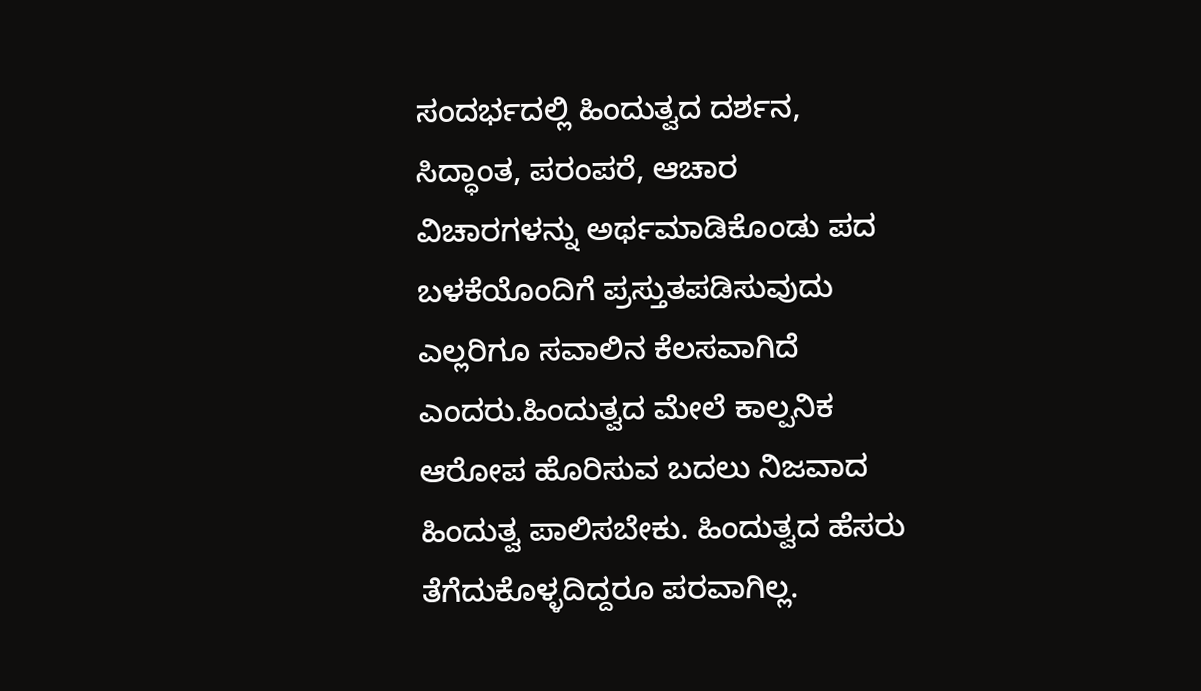ಸಂದರ್ಭದಲ್ಲಿ ಹಿಂದುತ್ವದ ದರ್ಶನ, ಸಿದ್ಧಾಂತ, ಪರಂಪರೆ, ಆಚಾರ ವಿಚಾರಗಳನ್ನು ಅರ್ಥಮಾಡಿಕೊಂಡು ಪದ ಬಳಕೆಯೊಂದಿಗೆ ಪ್ರಸ್ತುತಪಡಿಸುವುದು ಎಲ್ಲರಿಗೂ ಸವಾಲಿನ ಕೆಲಸವಾಗಿದೆ ಎಂದರು.ಹಿಂದುತ್ವದ ಮೇಲೆ ಕಾಲ್ಪನಿಕ ಆರೋಪ ಹೊರಿಸುವ ಬದಲು ನಿಜವಾದ ಹಿಂದುತ್ವ ಪಾಲಿಸಬೇಕು. ಹಿಂದುತ್ವದ ಹೆಸರು ತೆಗೆದುಕೊಳ್ಳದಿದ್ದರೂ ಪರವಾಗಿಲ್ಲ.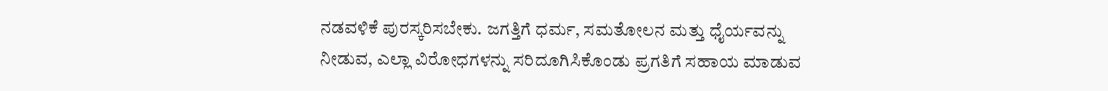ನಡವಳಿಕೆ ಪುರಸ್ಕರಿಸಬೇಕು. ಜಗತ್ತಿಗೆ ಧರ್ಮ, ಸಮತೋಲನ ಮತ್ತು ಧೈರ್ಯವನ್ನು ನೀಡುವ, ಎಲ್ಲಾ ವಿರೋಧಗಳನ್ನು ಸರಿದೂಗಿಸಿಕೊಂಡು ಪ್ರಗತಿಗೆ ಸಹಾಯ ಮಾಡುವ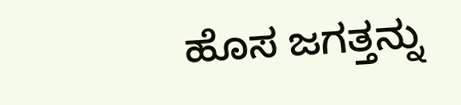ಹೊಸ ಜಗತ್ತನ್ನು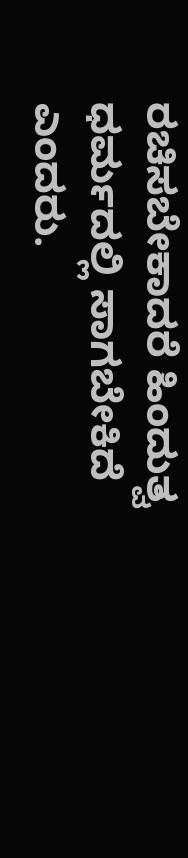ರಚಿಸಬೇಕಾದರೆ ಹಿಂದುತ್ವ ಧರ್ಮದಲ್ಲಿ ಸಾಗಬೇಕಿದೆ ಎಂದರು.